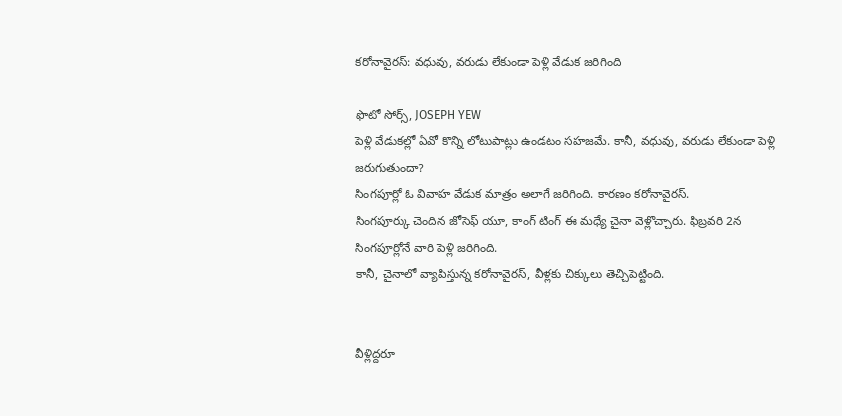కరోనావైరస్: వధువు, వరుడు లేకుండా పెళ్లి వేడుక జరిగింది

ఫొటో సోర్స్, JOSEPH YEW
పెళ్లి వేడుకల్లో ఏవో కొన్ని లోటుపాట్లు ఉండటం సహజమే. కానీ, వధువు, వరుడు లేకుండా పెళ్లి జరుగుతుందా?
సింగపూర్లో ఓ వివాహ వేడుక మాత్రం అలాగే జరిగింది. కారణం కరోనావైరస్.
సింగపూర్కు చెందిన జోసెఫ్ యూ, కాంగ్ టింగ్ ఈ మధ్యే చైనా వెళ్లొచ్చారు. ఫిబ్రవరి 2న సింగపూర్లోనే వారి పెళ్లి జరిగింది.
కానీ, చైనాలో వ్యాపిస్తున్న కరోనావైరస్, వీళ్లకు చిక్కులు తెచ్చిపెట్టింది.


వీళ్లిద్దరూ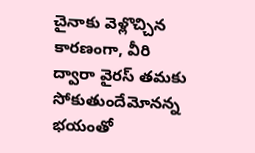చైనాకు వెళ్లొచ్చిన కారణంగా, వీరి ద్వారా వైరస్ తమకు సోకుతుందేమోనన్న భయంతో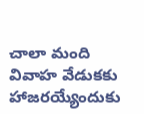చాలా మంది వివాహ వేడుకకు హాజరయ్యేందుకు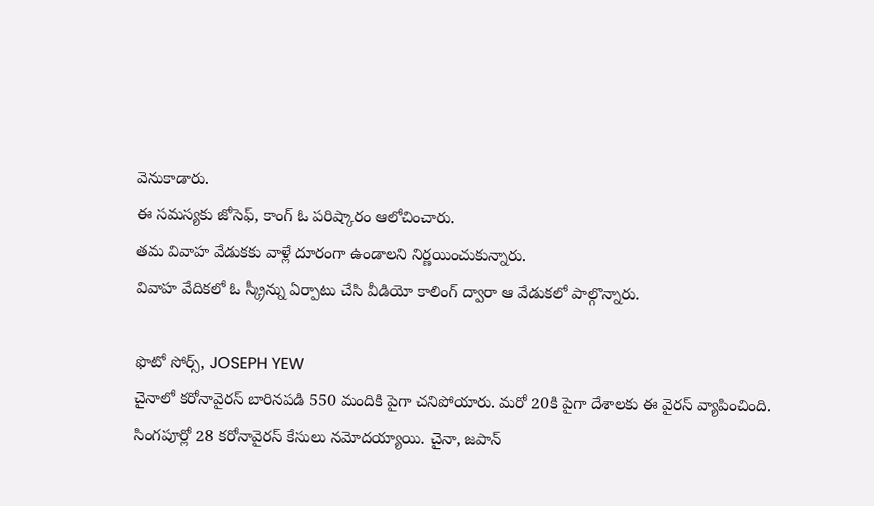వెనుకాడారు.
ఈ సమస్యకు జోసెఫ్, కాంగ్ ఓ పరిష్కారం ఆలోచించారు.
తమ వివాహ వేడుకకు వాళ్లే దూరంగా ఉండాలని నిర్ణయించుకున్నారు.
వివాహ వేదికలో ఓ స్క్రీన్ను ఏర్పాటు చేసి వీడియో కాలింగ్ ద్వారా ఆ వేడుకలో పాల్గొన్నారు.

ఫొటో సోర్స్, JOSEPH YEW
చైనాలో కరోనావైరస్ బారినపడి 550 మందికి పైగా చనిపోయారు. మరో 20కి పైగా దేశాలకు ఈ వైరస్ వ్యాపించింది.
సింగపూర్లో 28 కరోనావైరస్ కేసులు నమోదయ్యాయి. చైనా, జపాన్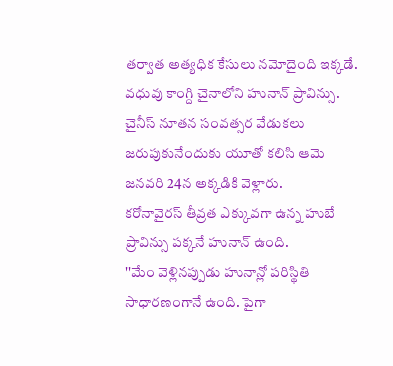తర్వాత అత్యధిక కేసులు నమోదైంది ఇక్కడే.
వధువు కాంగ్ది చైనాలోని హునాన్ ప్రావిన్సు. చైనీస్ నూతన సంవత్సర వేడుకలు జరుపుకునేందుకు యూతో కలిసి ఆమె జనవరి 24న అక్కడికి వెళ్లారు.
కరోనావైరస్ తీవ్రత ఎక్కువగా ఉన్న హుబే ప్రావిన్సు పక్కనే హునాన్ ఉంది.
''మేం వెళ్లినప్పుడు హునాన్లో పరిస్థితి సాధారణంగానే ఉంది. పైగా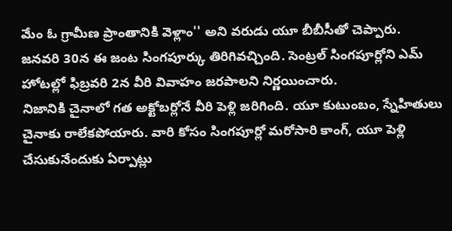మేం ఓ గ్రామీణ ప్రాంతానికి వెళ్లాం'' అని వరుడు యూ బీబీసీతో చెప్పారు.
జనవరి 30న ఈ జంట సింగపూర్కు తిరిగివచ్చింది. సెంట్రల్ సింగపూర్లోని ఎమ్ హోటల్లో ఫిబ్రవరి 2న వీరి వివాహం జరపాలని నిర్ణయించారు.
నిజానికి చైనాలో గత అక్టోబర్లోనే వీరి పెళ్లి జరిగింది. యూ కుటుంబం, స్నేహితులు చైనాకు రాలేకపోయారు. వారి కోసం సింగపూర్లో మరోసారి కాంగ్, యూ పెళ్లి చేసుకునేందుకు ఏర్పాట్లు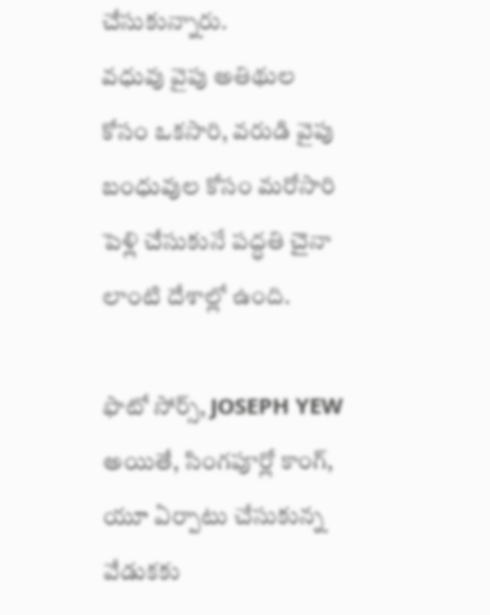చేసుకున్నారు.
వధువు వైపు అతిథుల కోసం ఒకసారి, వరుడి వైపు బంధువుల కోసం మరోసారి పెళ్లి చేసుకునే పద్ధతి చైనా లాంటి దేశాల్లో ఉంది.

ఫొటో సోర్స్, JOSEPH YEW
అయితే, సింగపూర్లో కాంగ్, యూ ఏర్పాటు చేసుకున్న వేడుకకు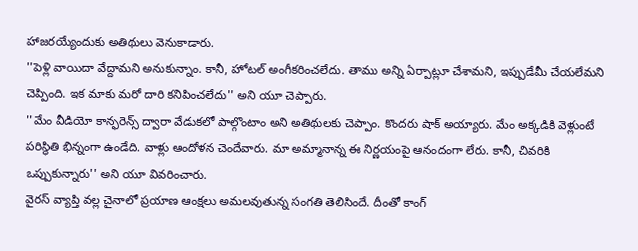హాజరయ్యేందుకు అతిథులు వెనుకాడారు.
''పెళ్లి వాయిదా వేద్దామని అనుకున్నాం. కానీ, హోటల్ అంగీకరించలేదు. తాము అన్ని ఏర్పాట్లూ చేశామని, ఇప్పుడేమీ చేయలేమని చెప్పింది. ఇక మాకు మరో దారి కనిపించలేదు'' అని యూ చెప్పారు.
''మేం వీడియో కాన్ఫరెన్స్ ద్వారా వేడుకలో పాల్గొంటాం అని అతిథులకు చెప్పాం. కొందరు షాక్ అయ్యారు. మేం అక్కడికి వెళ్లుంటే పరిస్థితి భిన్నంగా ఉండేది. వాళ్లు ఆందోళన చెందేవారు. మా అమ్మానాన్న ఈ నిర్ణయంపై ఆనందంగా లేరు. కానీ, చివరికి ఒప్పుకున్నారు'' అని యూ వివరించారు.
వైరస్ వ్యాప్తి వల్ల చైనాలో ప్రయాణ ఆంక్షలు అమలవుతున్న సంగతి తెలిసిందే. దీంతో కాంగ్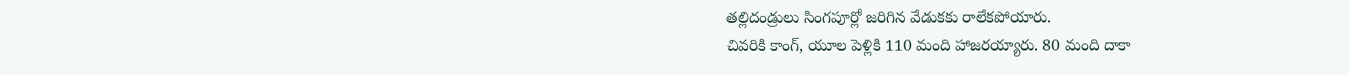తల్లిదండ్రులు సింగపూర్లో జరిగిన వేడుకకు రాలేకపోయారు.
చివరికి కాంగ్, యూల పెళ్లికి 110 మంది హాజరయ్యారు. 80 మంది దాకా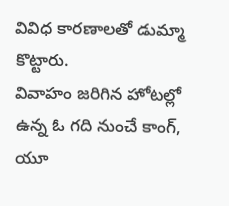వివిధ కారణాలతో డుమ్మా కొట్టారు.
వివాహం జరిగిన హోటల్లో ఉన్న ఓ గది నుంచే కాంగ్, యూ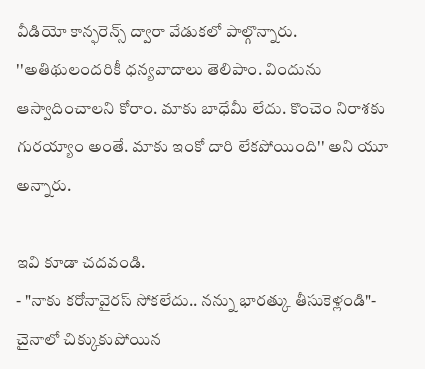వీడియో కాన్ఫరెన్స్ ద్వారా వేడుకలో పాల్గొన్నారు.
''అతిథులందరికీ ధన్యవాదాలు తెలిపాం. విందును ఆస్వాదించాలని కోరాం. మాకు బాధేమీ లేదు. కొంచెం నిరాశకు గురయ్యాం అంతే. మాకు ఇంకో దారి లేకపోయింది'' అని యూ అన్నారు.

ఇవి కూడా చదవండి.
- "నాకు కరోనావైరస్ సోకలేదు.. నన్ను భారత్కు తీసుకెళ్లండి"- చైనాలో చిక్కుకుపోయిన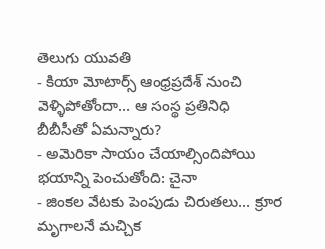తెలుగు యువతి
- కియా మోటార్స్ ఆంధ్రప్రదేశ్ నుంచి వెళ్ళిపోతోందా... ఆ సంస్థ ప్రతినిధి బీబీసీతో ఏమన్నారు?
- అమెరికా సాయం చేయాల్సిందిపోయి భయాన్ని పెంచుతోంది: చైనా
- జింకల వేటకు పెంపుడు చిరుతలు... క్రూర మృగాలనే మచ్చిక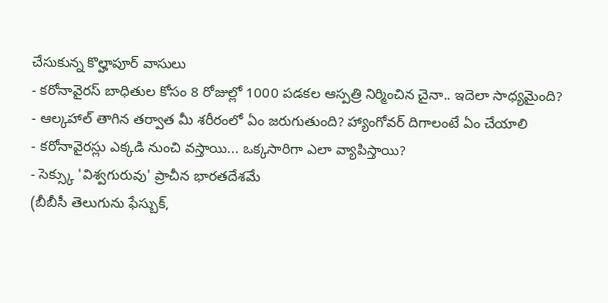చేసుకున్న కొల్హాపూర్ వాసులు
- కరోనావైరస్ బాధితుల కోసం 8 రోజుల్లో 1000 పడకల ఆస్పత్రి నిర్మించిన చైనా.. ఇదెలా సాధ్యమైంది?
- ఆల్కహాల్ తాగిన తర్వాత మీ శరీరంలో ఏం జరుగుతుంది? హ్యాంగోవర్ దిగాలంటే ఏం చేయాలి
- కరోనావైరస్లు ఎక్కడి నుంచి వస్తాయి... ఒక్కసారిగా ఎలా వ్యాపిస్తాయి?
- సెక్స్కు 'విశ్వగురువు' ప్రాచీన భారతదేశమే
(బీబీసీ తెలుగును ఫేస్బుక్,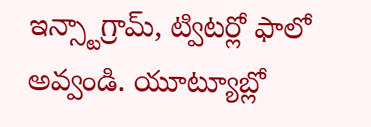ఇన్స్టాగ్రామ్, ట్విటర్లో ఫాలో అవ్వండి. యూట్యూబ్లో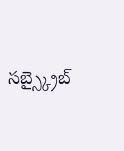సబ్స్క్రైబ్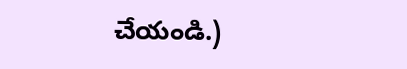చేయండి.)